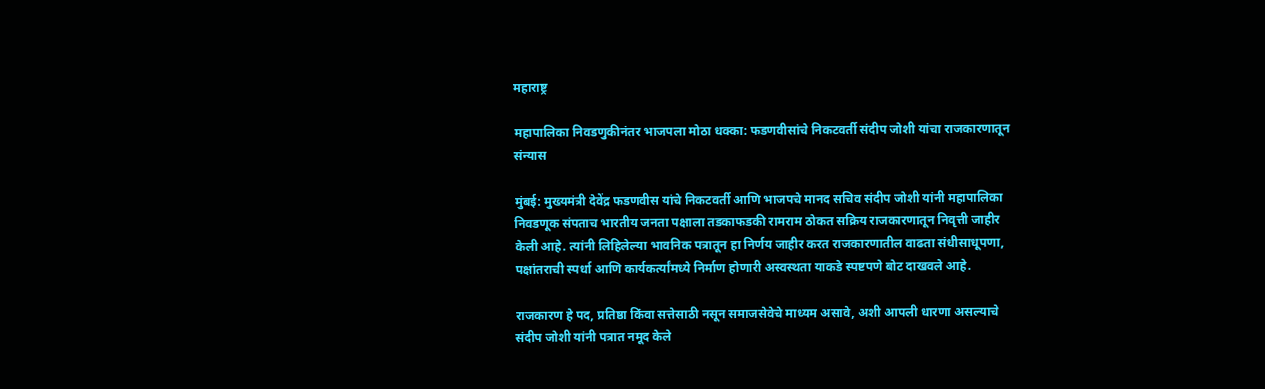महाराष्ट्र

महापालिका निवडणुकीनंतर भाजपला मोठा धक्का: फडणवीसांचे निकटवर्ती संदीप जोशी यांचा राजकारणातून संन्यास

मुंबई: मुख्यमंत्री देवेंद्र फडणवीस यांचे निकटवर्ती आणि भाजपचे मानद सचिव संदीप जोशी यांनी महापालिका निवडणूक संपताच भारतीय जनता पक्षाला तडकाफडकी रामराम ठोकत सक्रिय राजकारणातून निवृत्ती जाहीर केली आहे. त्यांनी लिहिलेल्या भावनिक पत्रातून हा निर्णय जाहीर करत राजकारणातील वाढता संधीसाधूपणा, पक्षांतराची स्पर्धा आणि कार्यकर्त्यांमध्ये निर्माण होणारी अस्वस्थता याकडे स्पष्टपणे बोट दाखवले आहे.

राजकारण हे पद, प्रतिष्ठा किंवा सत्तेसाठी नसून समाजसेवेचे माध्यम असावे, अशी आपली धारणा असल्याचे संदीप जोशी यांनी पत्रात नमूद केले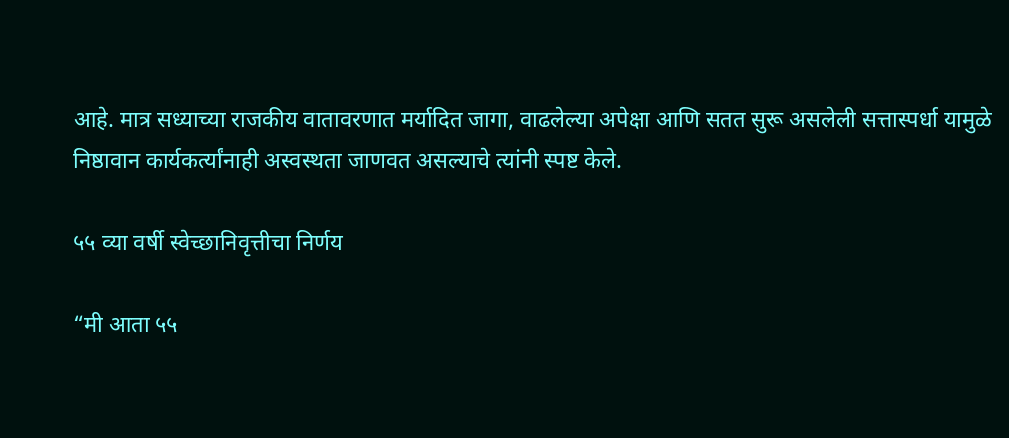आहे. मात्र सध्याच्या राजकीय वातावरणात मर्यादित जागा, वाढलेल्या अपेक्षा आणि सतत सुरू असलेली सत्तास्पर्धा यामुळे निष्ठावान कार्यकर्त्यांनाही अस्वस्थता जाणवत असल्याचे त्यांनी स्पष्ट केले.

५५ व्या वर्षी स्वेच्छानिवृत्तीचा निर्णय

“मी आता ५५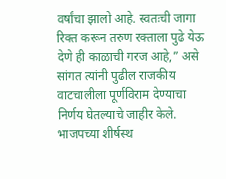वर्षांचा झालो आहे. स्वतःची जागा रिक्त करून तरुण रक्ताला पुढे येऊ देणे ही काळाची गरज आहे,” असे सांगत त्यांनी पुढील राजकीय वाटचालीला पूर्णविराम देण्याचा निर्णय घेतल्याचे जाहीर केले. भाजपच्या शीर्षस्थ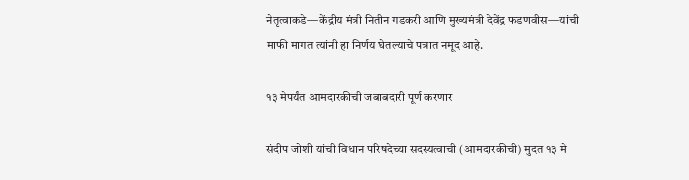नेतृत्वाकडे—केंद्रीय मंत्री नितीन गडकरी आणि मुख्यमंत्री देवेंद्र फडणवीस—यांची माफी मागत त्यांनी हा निर्णय घेतल्याचे पत्रात नमूद आहे.

१३ मेपर्यंत आमदारकीची जबाबदारी पूर्ण करणार

संदीप जोशी यांची विधान परिषदेच्या सदस्यत्वाची (आमदारकीची) मुदत १३ मे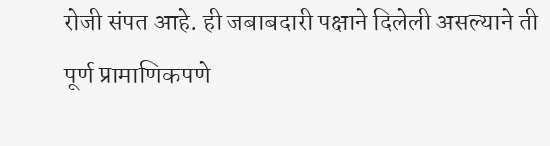रोजी संपत आहे. ही जबाबदारी पक्षाने दिलेली असल्याने ती पूर्ण प्रामाणिकपणे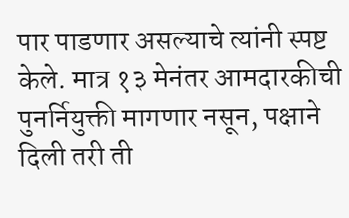पार पाडणार असल्याचे त्यांनी स्पष्ट केले. मात्र १३ मेनंतर आमदारकीची पुनर्नियुक्ती मागणार नसून, पक्षाने दिली तरी ती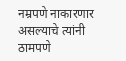नम्रपणे नाकारणार असल्याचे त्यांनी ठामपणे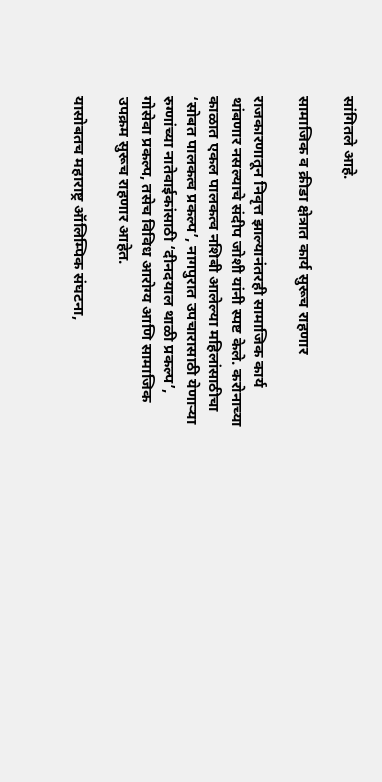सांगितले आहे.

सामाजिक व क्रीडा क्षेत्रात कार्य सुरूच राहणार

राजकारणातून निवृत्त झाल्यानंतरही सामाजिक कार्य थांबणार नसल्याचे संदीप जोशी यांनी स्पष्ट केले. करोनाच्या काळात एकल पालकत्व नशिबी आलेल्या महिलांसाठीचा ‘सोबत पालकत्व प्रकल्प’, नागपुरात उपचारासाठी येणाऱ्या रुग्णांच्या नातेवाईकांसाठी ‘दीनदयाल थाळी प्रकल्प’, गोसेवा प्रकल्प, तसेच विविध आरोग्य आणि सामाजिक उपक्रम सुरूच राहणार आहेत.

यासोबतच महाराष्ट्र ऑलिम्पिक संघटना,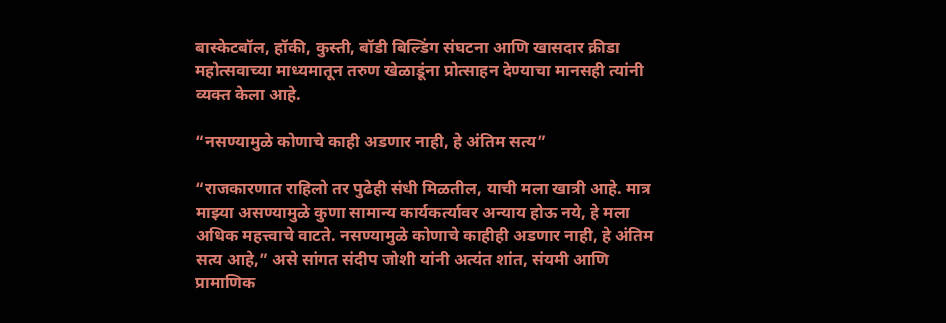बास्केटबॉल, हॉकी, कुस्ती, बॉडी बिल्डिंग संघटना आणि खासदार क्रीडा महोत्सवाच्या माध्यमातून तरुण खेळाडूंना प्रोत्साहन देण्याचा मानसही त्यांनी व्यक्त केला आहे.

“नसण्यामुळे कोणाचे काही अडणार नाही, हे अंतिम सत्य”

“राजकारणात राहिलो तर पुढेही संधी मिळतील, याची मला खात्री आहे. मात्र माझ्या असण्यामुळे कुणा सामान्य कार्यकर्त्यावर अन्याय होऊ नये, हे मला अधिक महत्त्वाचे वाटते. नसण्यामुळे कोणाचे काहीही अडणार नाही, हे अंतिम सत्य आहे,” असे सांगत संदीप जोशी यांनी अत्यंत शांत, संयमी आणि प्रामाणिक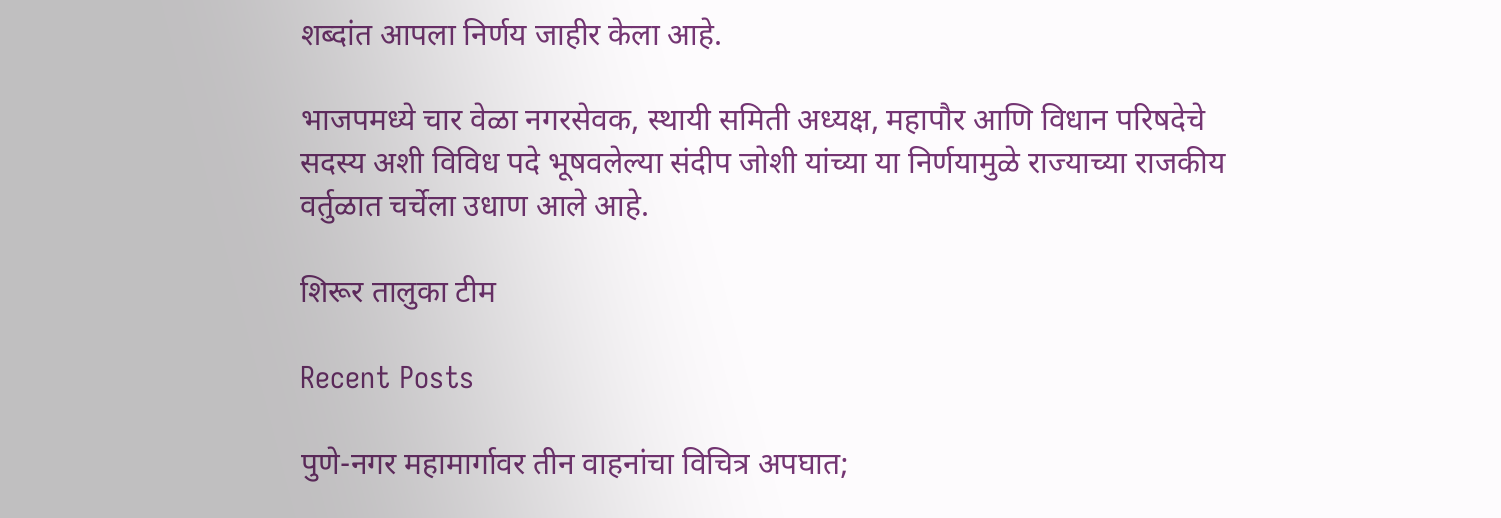शब्दांत आपला निर्णय जाहीर केला आहे.

भाजपमध्ये चार वेळा नगरसेवक, स्थायी समिती अध्यक्ष, महापौर आणि विधान परिषदेचे सदस्य अशी विविध पदे भूषवलेल्या संदीप जोशी यांच्या या निर्णयामुळे राज्याच्या राजकीय वर्तुळात चर्चेला उधाण आले आहे.

शिरूर तालुका टीम

Recent Posts

पुणे-नगर महामार्गावर तीन वाहनांचा विचित्र अपघात;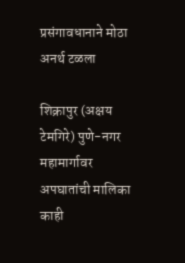प्रसंगावधानाने मोठा अनर्थ टळला

शिक्रापुर (अक्षय टेमगिरे) पुणे-नगर महामार्गावर अपघातांची मालिका काही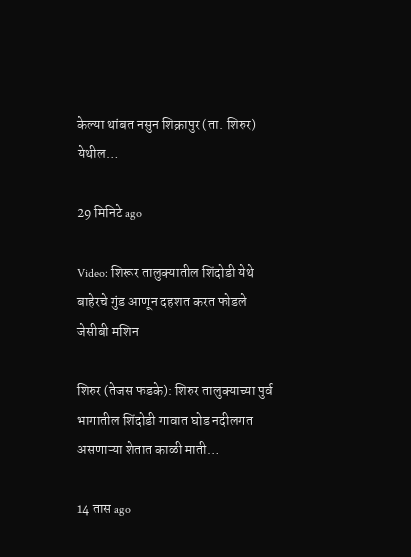केल्या थांबत नसुन शिक्रापुर (ता. शिरुर) येथील…

29 मिनिटे ago

Video: शिरूर तालुक्यातील शिंदोडी येथे बाहेरचे गुंड आणून दहशत करत फोडले जेसीबी मशिन

शिरुर (तेजस फडके): शिरुर तालुक्याच्या पुर्व भागातील शिंदोडी गावात घोड नदीलगत असणाऱ्या शेतात काळी माती…

14 तास ago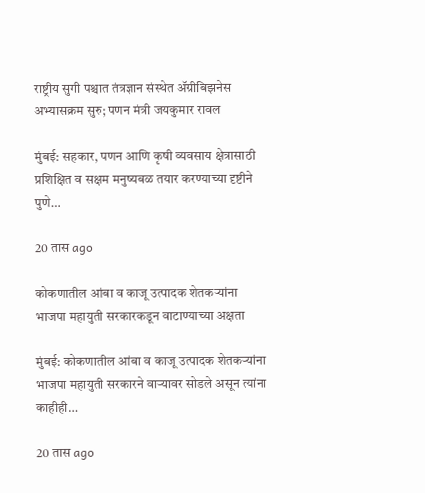राष्ट्रीय सुगी पश्चात तंत्रज्ञान संस्थेत ॲग्रीबिझनेस अभ्यासक्रम सुरु; पणन मंत्री जयकुमार रावल

मुंबई: सहकार, पणन आणि कृषी व्यवसाय क्षेत्रासाठी प्रशिक्षित व सक्षम मनुष्यबळ तयार करण्याच्या दृष्टीने पुणे…

20 तास ago

कोकणातील आंबा व काजू उत्पादक शेतकऱ्यांना भाजपा महायुती सरकारकडून वाटाण्याच्या अक्षता

मुंबई: कोकणातील आंबा व काजू उत्पादक शेतकऱ्यांना भाजपा महायुती सरकारने वाऱ्यावर सोडले असून त्यांना काहीही…

20 तास ago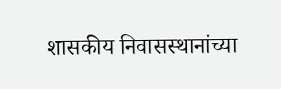शासकीय निवासस्थानांच्या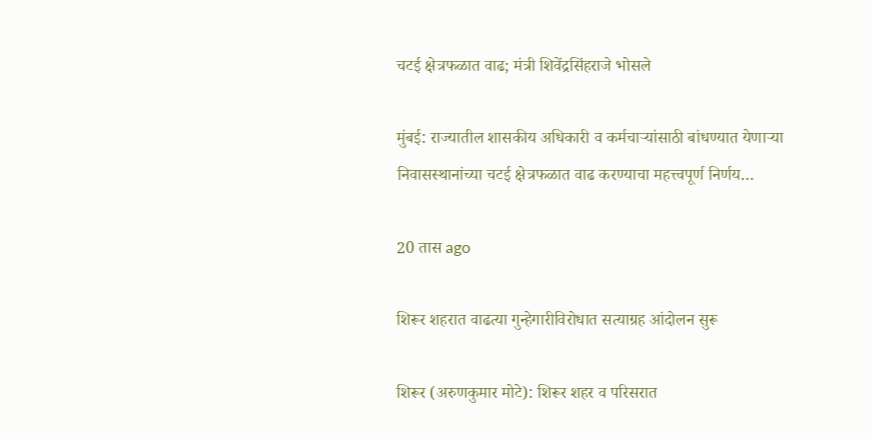चटई क्षेत्रफळात वाढ; मंत्री शिवेंद्रसिंहराजे भोसले

मुंबई: राज्यातील शासकीय अधिकारी व कर्मचाऱ्यांसाठी बांधण्यात येणाऱ्या निवासस्थानांच्या चटई क्षेत्रफळात वाढ करण्याचा महत्त्वपूर्ण निर्णय…

20 तास ago

शिरूर शहरात वाढत्या गुन्हेगारीविरोधात सत्याग्रह आंदोलन सुरू

शिरूर (अरुणकुमार मोटे): शिरूर शहर व परिसरात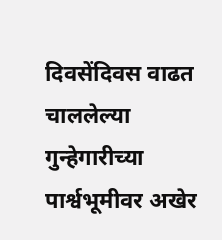दिवसेंदिवस वाढत चाललेल्या गुन्हेगारीच्या पार्श्वभूमीवर अखेर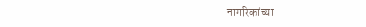नागरिकांच्या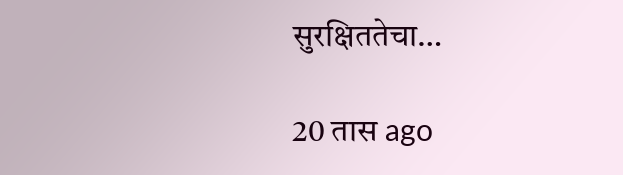सुरक्षिततेचा…

20 तास ago